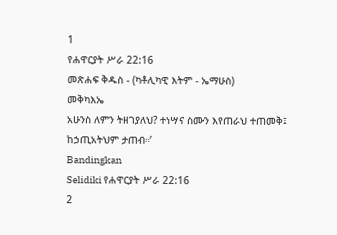1
የሐዋርያት ሥራ 22:16
መጽሐፍ ቅዱስ - (ካቶሊካዊ እትም - ኤማሁስ)
መቅካእኤ
አሁንስ ለምን ትዘገያለህ? ተነሣና ስሙን እየጠራህ ተጠመቅ፤ ከኃጢአትህም ታጠብ።’
Bandingkan
Selidiki የሐዋርያት ሥራ 22:16
2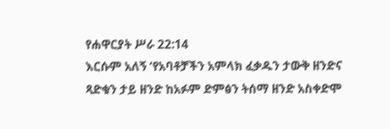የሐዋርያት ሥራ 22:14
እርሱም አለኝ ‘የአባቶቻችን አምላክ ፈቃዱን ታውቅ ዘንድና ጻድቁን ታይ ዘንድ ከአፉም ድምፅን ትሰማ ዘንድ አስቀድሞ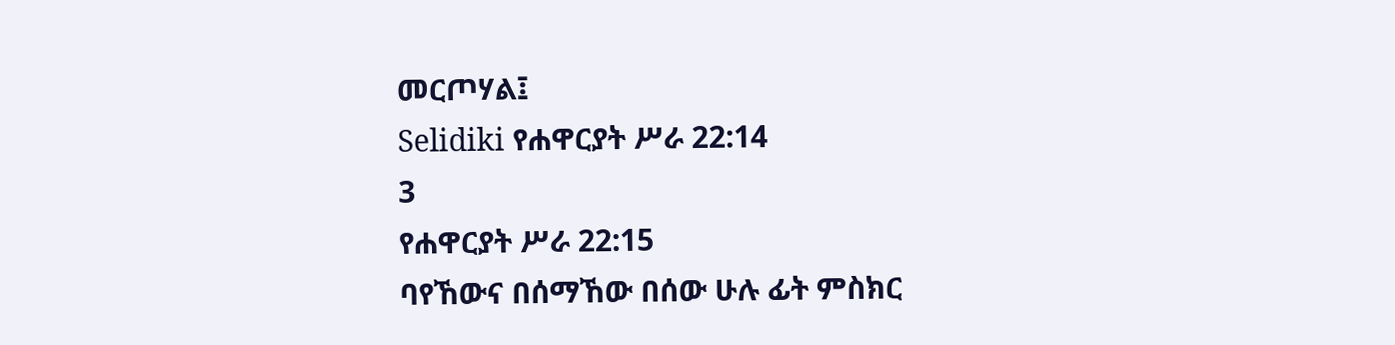መርጦሃል፤
Selidiki የሐዋርያት ሥራ 22:14
3
የሐዋርያት ሥራ 22:15
ባየኸውና በሰማኸው በሰው ሁሉ ፊት ምስክር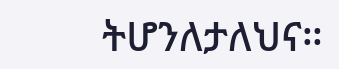ትሆንለታለህና።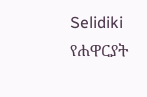Selidiki የሐዋርያት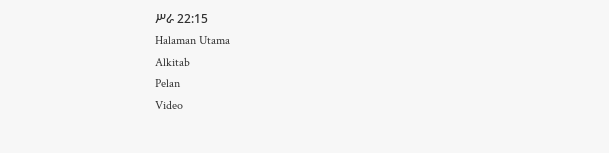ሥራ 22:15
Halaman Utama
Alkitab
Pelan
Video